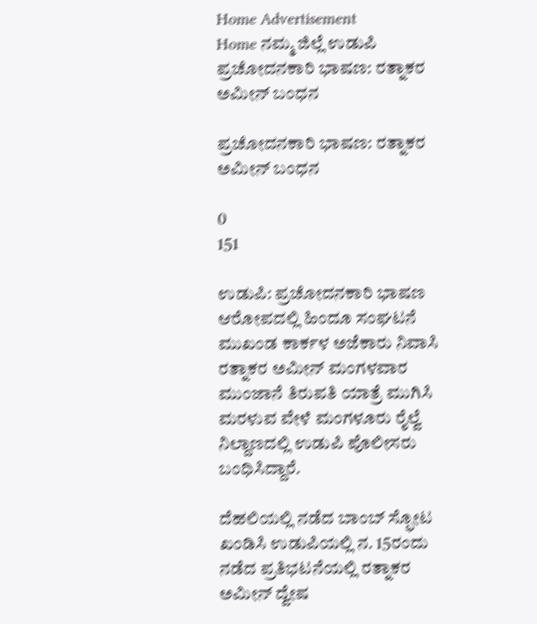Home Advertisement
Home ನಮ್ಮ ಜಿಲ್ಲೆ ಉಡುಪಿ ಪ್ರಚೋದನಕಾರಿ ಭಾಷಣ: ರತ್ನಾಕರ ಅಮೀನ್ ಬಂಧನ

ಪ್ರಚೋದನಕಾರಿ ಭಾಷಣ: ರತ್ನಾಕರ ಅಮೀನ್ ಬಂಧನ

0
151

ಉಡುಪಿ: ಪ್ರಚೋದನಕಾರಿ ಭಾಷಣ ಆರೋಪದಲ್ಲಿ ಹಿಂದೂ ಸಂಘಟನೆ ಮುಖಂಡ ಕಾರ್ಕಳ ಅಜೆಕಾರು ನಿವಾಸಿ ರತ್ನಾಕರ ಅಮೀನ್ ಮಂಗಳವಾರ ಮುಂಜಾನೆ ತಿರುಪತಿ ಯಾತ್ರೆ ಮುಗಿಸಿ ಮರಳುವ‌ ವೇಳೆ ಮಂಗಳೂರು ರೈಲ್ವೆ ನಿಲ್ದಾಣದಲ್ಲಿ ಉಡುಪಿ ಪೊಲೀಸರು ಬಂಧಿಸಿದ್ದಾರೆ.

ದೆಹಲಿಯಲ್ಲಿ ನಡೆದ ಬಾಂಬ್ ಸ್ಫೋಟ ಖಂಡಿಸಿ ಉಡುಪಿಯಲ್ಲಿ ನ. 15ರಂದು ನಡೆದ ಪ್ರತಿಭಟನೆಯಲ್ಲಿ ರತ್ನಾಕರ ಅಮೀನ್ ದ್ವೇಷ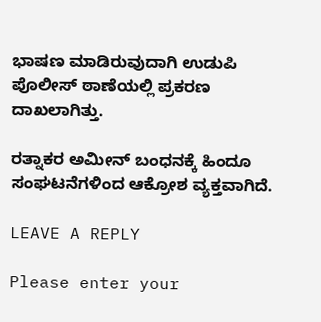ಭಾಷಣ ಮಾಡಿರುವುದಾಗಿ ಉಡುಪಿ ಪೊಲೀಸ್ ಠಾಣೆಯಲ್ಲಿ ಪ್ರಕರಣ ದಾಖಲಾಗಿತ್ತು.

ರತ್ನಾಕ‌ರ ಅಮೀನ್ ಬಂಧನಕ್ಕೆ ಹಿಂದೂ ಸಂಘಟನೆಗಳಿಂದ ಆಕ್ರೋಶ ವ್ಯಕ್ತವಾಗಿದೆ.

LEAVE A REPLY

Please enter your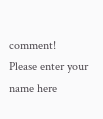comment!
Please enter your name here